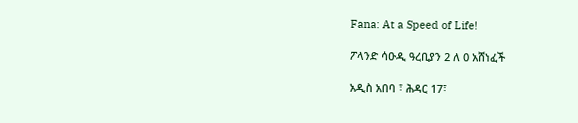Fana: At a Speed of Life!

ፖላንድ ሳዑዲ ዓረቢያን 2 ለ 0 አሸነፈች

አዲስ አበባ ፣ ሕዳር 17፣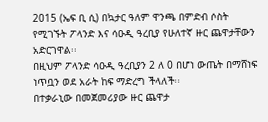2015 (ኤፍ ቢ ሲ) በኳታር ዓለም ዋንጫ በምድብ ሶስት የሚገኙት ፖላንድ እና ሳዑዲ ዓረቢያ የሁለተኛ ዙር ጨዋታቸውን አድርገዋል፡፡
በዚህም ፖላንድ ሳዑዲ ዓረቢያን 2 ለ 0 በሆነ ውጤት በማሸነፍ ነጥቧን ወደ አራት ከፍ ማድረግ ችላለች፡፡
በተቃራኒው በመጀመሪያው ዙር ጨዋታ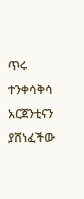ጥሩ ተንቀሳቅሳ አርጀንቲናን ያሸነፈችው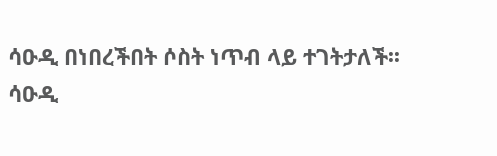ሳዑዲ በነበረችበት ሶስት ነጥብ ላይ ተገትታለች፡፡
ሳዑዲ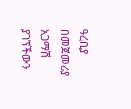ዓረቢያ በመጀመሪያ አጋማሽ ያገኘችውን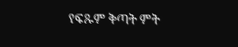የፍጹም ቅጣት ምት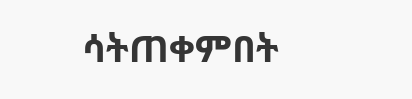ሳትጠቀምበት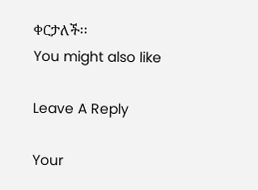ቀርታለች፡፡
You might also like

Leave A Reply

Your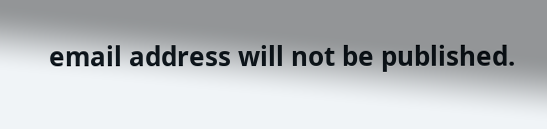email address will not be published.